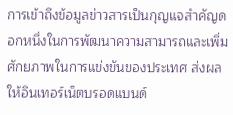การเข้าถึงข้อมูลข่าวสารเป็นกุญแจสำคัญดอกหนึ่งในการพัฒนาความสามารถและเพิ่มศักยภาพในการแข่งขันของประเทศ ส่งผลให้อินเทอร์เน็ตบรอดแบนด์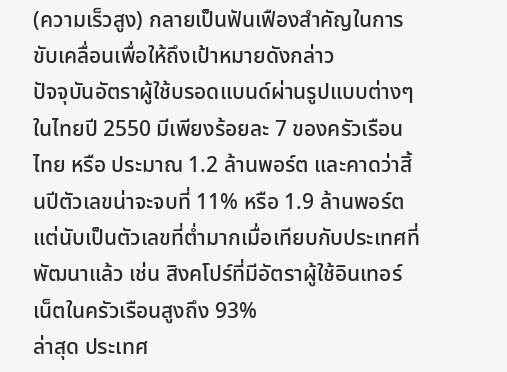(ความเร็วสูง) กลายเป็นฟันเฟืองสำคัญในการขับเคลื่อนเพื่อให้ถึงเป้าหมายดังกล่าว
ปัจจุบันอัตราผู้ใช้บรอดแบนด์ผ่านรูปแบบต่างๆ ในไทยปี 2550 มีเพียงร้อยละ 7 ของครัวเรือนไทย หรือ ประมาณ 1.2 ล้านพอร์ต และคาดว่าสิ้นปีตัวเลขน่าจะจบที่ 11% หรือ 1.9 ล้านพอร์ต แต่นับเป็นตัวเลขที่ต่ำมากเมื่อเทียบกับประเทศที่พัฒนาแล้ว เช่น สิงคโปร์ที่มีอัตราผู้ใช้อินเทอร์เน็ตในครัวเรือนสูงถึง 93%
ล่าสุด ประเทศ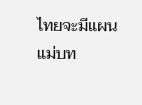ไทยจะมีแผนแม่บท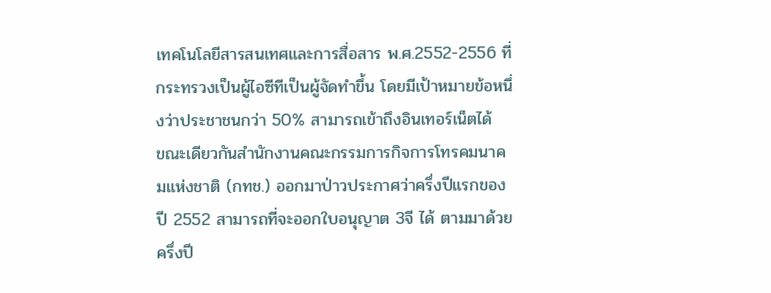เทคโนโลยีสารสนเทศและการสื่อสาร พ.ศ.2552-2556 ที่กระทรวงเป็นผู้ไอซีทีเป็นผู้จัดทำขึ้น โดยมีเป้าหมายข้อหนึ่งว่าประชาชนกว่า 50% สามารถเข้าถึงอินเทอร์เน็ตได้
ขณะเดียวกันสำนักงานคณะกรรมการกิจการโทรคมนาคมแห่งชาติ (กทช.) ออกมาป่าวประกาศว่าครึ่งปีแรกของปี 2552 สามารถที่จะออกใบอนุญาต 3จี ได้ ตามมาด้วยครึ่งปี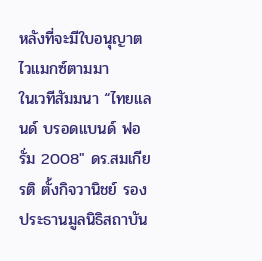หลังที่จะมีใบอนุญาตไวแมกซ์ตามมา
ในเวทีสัมมนา “ไทยแลนด์ บรอดแบนด์ ฟอรั่ม 2008″ ดร.สมเกียรติ ตั้งกิจวานิชย์ รองประธานมูลนิธิสถาบัน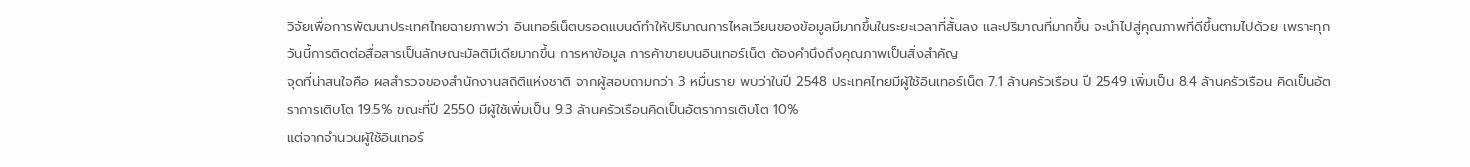วิจัยเพื่อการพัฒนาประเทศไทยฉายภาพว่า อินเทอร์เน็ตบรอดแบนด์ทำให้ปริมาณการไหลเวียนของข้อมูลมีมากขึ้นในระยะเวลาที่สั้นลง และปริมาณที่มากขึ้น จะนำไปสู่คุณภาพที่ดีขึ้นตามไปด้วย เพราะทุกวันนี้การติดต่อสื่อสารเป็นลักษณะมัลติมีเดียมากขึ้น การหาข้อมูล การค้าขายบนอินเทอร์เน็ต ต้องคำนึงถึงคุณภาพเป็นสิ่งสำคัญ
จุดที่น่าสนใจคือ ผลสำรวจของสำนักงานสถิติแห่งชาติ จากผู้สอบถามกว่า 3 หมื่นราย พบว่าในปี 2548 ประเทศไทยมีผู้ใช้อินเทอร์เน็ต 7.1 ล้านครัวเรือน ปี 2549 เพิ่มเป็น 8.4 ล้านครัวเรือน คิดเป็นอัตราการเติบโต 19.5% ขณะที่ปี 2550 มีผู้ใช้เพิ่มเป็น 9.3 ล้านครัวเรือนคิดเป็นอัตราการเติบโต 10%
แต่จากจำนวนผู้ใช้อินเทอร์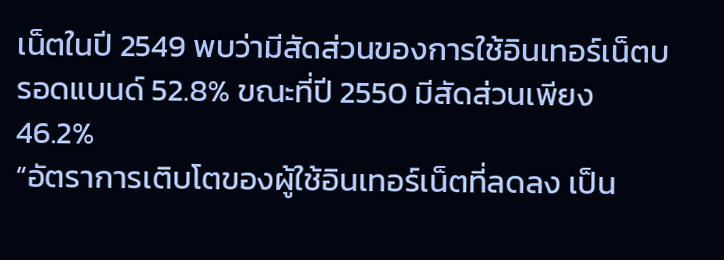เน็ตในปี 2549 พบว่ามีสัดส่วนของการใช้อินเทอร์เน็ตบรอดแบนด์ 52.8% ขณะที่ปี 2550 มีสัดส่วนเพียง 46.2%
“อัตราการเติบโตของผู้ใช้อินเทอร์เน็ตที่ลดลง เป็น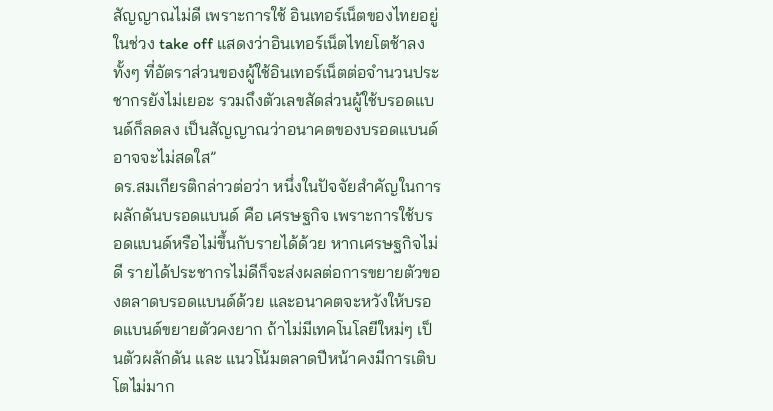สัญญาณไม่ดี เพราะการใช้ อินเทอร์เน็ตของไทยอยู่ในช่วง take off แสดงว่าอินเทอร์เน็ตไทยโตช้าลง ทั้งๆ ที่อัตราส่วนของผู้ใช้อินเทอร์เน็ตต่อจำนวนประชากรยังไม่เยอะ รวมถึงตัวเลขสัดส่วนผู้ใช้บรอดแบนด์ก็ลดลง เป็นสัญญาณว่าอนาคตของบรอดแบนด์อาจจะไม่สดใส”
ดร.สมเกียรติกล่าวต่อว่า หนึ่งในปัจจัยสำคัญในการผลักดันบรอดแบนด์ คือ เศรษฐกิจ เพราะการใช้บรอดแบนด์หรือไม่ขึ้นกับรายได้ด้วย หากเศรษฐกิจไม่ดี รายได้ประชากรไม่ดีก็จะส่งผลต่อการขยายตัวของตลาดบรอดแบนด์ด้วย และอนาคตจะหวังให้บรอดแบนด์ขยายตัวคงยาก ถ้าไม่มีเทคโนโลยีใหม่ๆ เป็นตัวผลักดัน และ แนวโน้มตลาดปีหน้าคงมีการเติบโตไม่มาก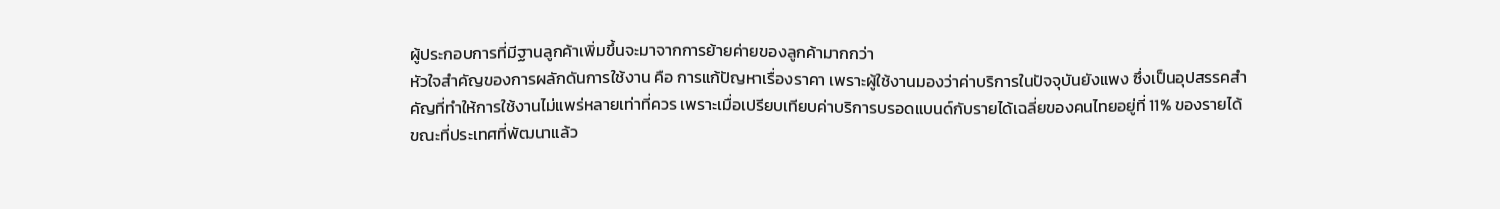ผู้ประกอบการที่มีฐานลูกค้าเพิ่มขึ้นจะมาจากการย้ายค่ายของลูกค้ามากกว่า
หัวใจสำคัญของการผลักดันการใช้งาน คือ การแก้ปัญหาเรื่องราคา เพราะผู้ใช้งานมองว่าค่าบริการในปัจจุบันยังแพง ซึ่งเป็นอุปสรรคสำคัญที่ทำให้การใช้งานไม่แพร่หลายเท่าที่ควร เพราะเมื่อเปรียบเทียบค่าบริการบรอดแบนด์กับรายได้เฉลี่ยของคนไทยอยู่ที่ 11% ของรายได้ ขณะที่ประเทศที่พัฒนาแล้ว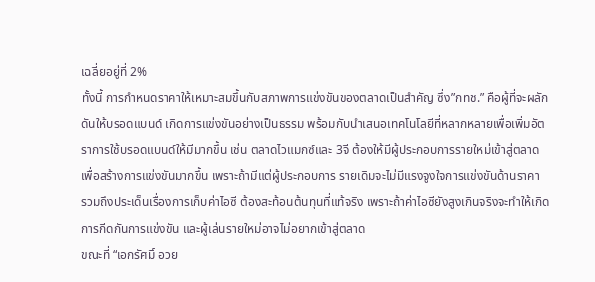เฉลี่ยอยู่ที่ 2%
ทั้งนี้ การกำหนดราคาให้เหมาะสมขึ้นกับสภาพการแข่งขันของตลาดเป็นสำคัญ ซึ่ง”กทช.” คือผู้ที่จะผลักดันให้บรอดแบนด์ เกิดการแข่งขันอย่างเป็นธรรม พร้อมกับนำเสนอเทคโนโลยีที่หลากหลายเพื่อเพิ่มอัตราการใช้บรอดแบนด์ให้มีมากขึ้น เช่น ตลาดไวแมกซ์และ 3จี ต้องให้มีผู้ประกอบการรายใหม่เข้าสู่ตลาด เพื่อสร้างการแข่งขันมากขึ้น เพราะถ้ามีแต่ผู้ประกอบการ รายเดิมจะไม่มีแรงจูงใจการแข่งขันด้านราคา
รวมถึงประเด็นเรื่องการเก็บค่าไอซี ต้องสะท้อนต้นทุนที่แท้จริง เพราะถ้าค่าไอซียังสูงเกินจริงจะทำให้เกิดการกีดกันการแข่งขัน และผู้เล่นรายใหม่อาจไม่อยากเข้าสู่ตลาด
ขณะที่ “เอกรัศมิ์ อวย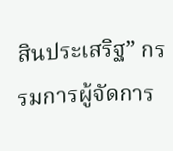สินประเสริฐ” กรรมการผู้จัดการ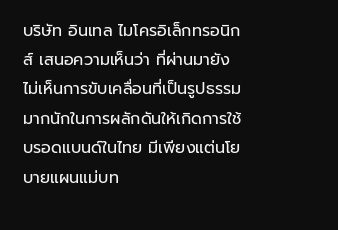บริษัท อินเทล ไมโครอิเล็กทรอนิกส์ เสนอความเห็นว่า ที่ผ่านมายังไม่เห็นการขับเคลื่อนที่เป็นรูปธรรมมากนักในการผลักดันให้เกิดการใช้บรอดแบนด์ในไทย มีเพียงแต่นโยบายแผนแม่บท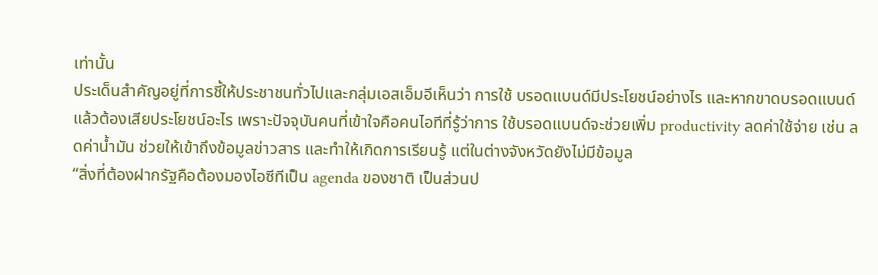เท่านั้น
ประเด็นสำคัญอยู่ที่การชี้ให้ประชาชนทั่วไปและกลุ่มเอสเอ็มอีเห็นว่า การใช้ บรอดแบนด์มีประโยชน์อย่างไร และหากขาดบรอดแบนด์แล้วต้องเสียประโยชน์อะไร เพราะปัจจุบันคนที่เข้าใจคือคนไอทีที่รู้ว่าการ ใช้บรอดแบนด์จะช่วยเพิ่ม productivity ลดค่าใช้จ่าย เช่น ลดค่าน้ำมัน ช่วยให้เข้าถึงข้อมูลข่าวสาร และทำให้เกิดการเรียนรู้ แต่ในต่างจังหวัดยังไม่มีข้อมูล
“สิ่งที่ต้องฝากรัฐคือต้องมองไอซีทีเป็น agenda ของชาติ เป็นส่วนป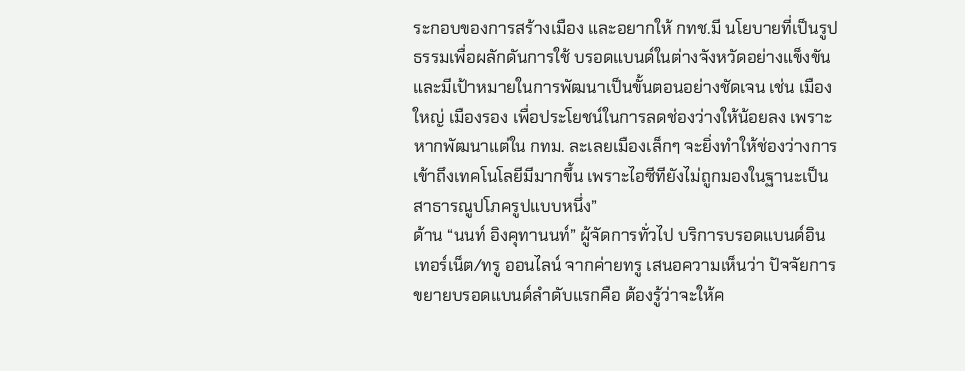ระกอบของการสร้างเมือง และอยากให้ กทช.มี นโยบายที่เป็นรูปธรรมเพื่อผลักดันการใช้ บรอดแบนด์ในต่างจังหวัดอย่างแข็งขัน และมีเป้าหมายในการพัฒนาเป็นขั้นตอนอย่างชัดเจน เช่น เมืองใหญ่ เมืองรอง เพื่อประโยชน์ในการลดช่องว่างให้น้อยลง เพราะหากพัฒนาแต่ใน กทม. ละเลยเมืองเล็กๆ จะยิ่งทำให้ช่องว่างการเข้าถึงเทคโนโลยีมีมากขึ้น เพราะไอซีทียังไม่ถูกมองในฐานะเป็นสาธารณูปโภครูปแบบหนึ่ง”
ด้าน “นนท์ อิงคุทานนท์” ผู้จัดการทั่วไป บริการบรอดแบนด์อินเทอร์เน็ต/ทรู ออนไลน์ จากค่ายทรู เสนอความเห็นว่า ปัจจัยการขยายบรอดแบนด์ลำดับแรกคือ ต้องรู้ว่าจะให้ค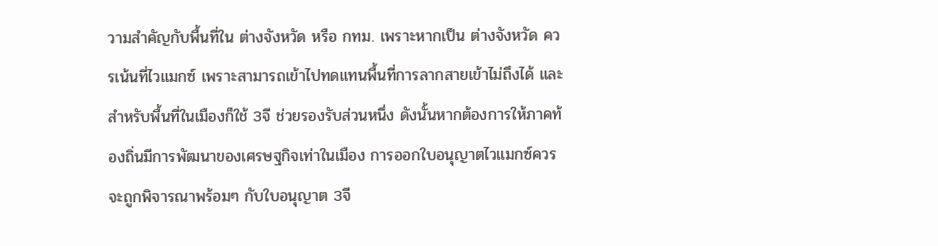วามสำคัญกับพื้นที่ใน ต่างจังหวัด หรือ กทม. เพราะหากเป็น ต่างจังหวัด ควรเน้นที่ไวแมกซ์ เพราะสามารถเข้าไปทดแทนพื้นที่การลากสายเข้าไม่ถึงได้ และสำหรับพื้นที่ในเมืองก็ใช้ 3จี ช่วยรองรับส่วนหนึ่ง ดังนั้นหากต้องการให้ภาคท้องถิ่นมีการพัฒนาของเศรษฐกิจเท่าในเมือง การออกใบอนุญาตไวแมกซ์ควรจะถูกพิจารณาพร้อมๆ กับใบอนุญาต 3จี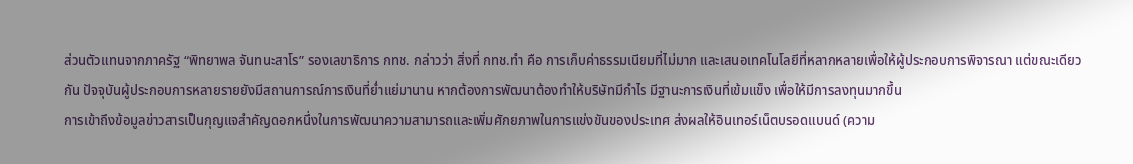ส่วนตัวแทนจากภาครัฐ “พิทยาพล จันทนะสาโร” รองเลขาธิการ กทช. กล่าวว่า สิ่งที่ กทช.ทำ คือ การเก็บค่าธรรมเนียมที่ไม่มาก และเสนอเทคโนโลยีที่หลากหลายเพื่อให้ผู้ประกอบการพิจารณา แต่ขณะเดียวกัน ปัจจุบันผู้ประกอบการหลายรายยังมีสถานการณ์การเงินที่ย่ำแย่มานาน หากต้องการพัฒนาต้องทำให้บริษัทมีกำไร มีฐานะการเงินที่เข้มแข็ง เพื่อให้มีการลงทุนมากขึ้น
การเข้าถึงข้อมูลข่าวสารเป็นกุญแจสำคัญดอกหนึ่งในการพัฒนาความสามารถและเพิ่มศักยภาพในการแข่งขันของประเทศ ส่งผลให้อินเทอร์เน็ตบรอดแบนด์ (ความ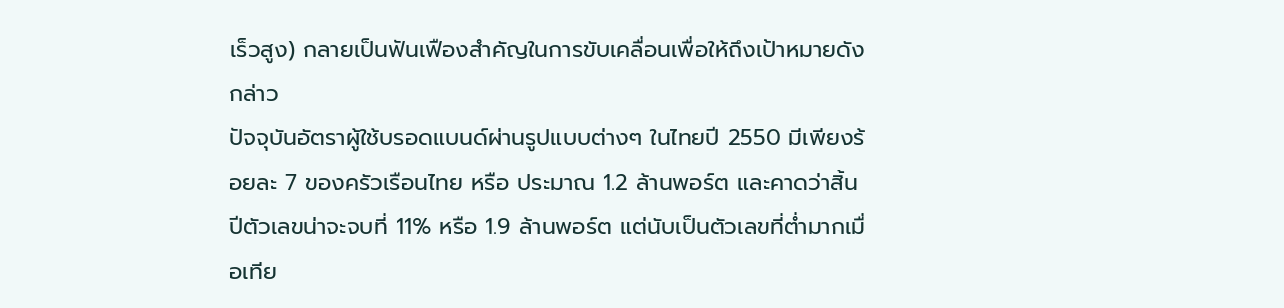เร็วสูง) กลายเป็นฟันเฟืองสำคัญในการขับเคลื่อนเพื่อให้ถึงเป้าหมายดังกล่าว
ปัจจุบันอัตราผู้ใช้บรอดแบนด์ผ่านรูปแบบต่างๆ ในไทยปี 2550 มีเพียงร้อยละ 7 ของครัวเรือนไทย หรือ ประมาณ 1.2 ล้านพอร์ต และคาดว่าสิ้นปีตัวเลขน่าจะจบที่ 11% หรือ 1.9 ล้านพอร์ต แต่นับเป็นตัวเลขที่ต่ำมากเมื่อเทีย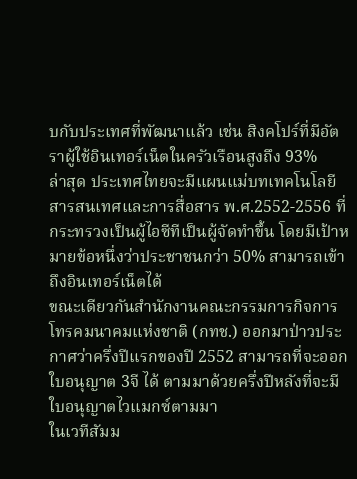บกับประเทศที่พัฒนาแล้ว เช่น สิงคโปร์ที่มีอัตราผู้ใช้อินเทอร์เน็ตในครัวเรือนสูงถึง 93%
ล่าสุด ประเทศไทยจะมีแผนแม่บทเทคโนโลยีสารสนเทศและการสื่อสาร พ.ศ.2552-2556 ที่กระทรวงเป็นผู้ไอซีทีเป็นผู้จัดทำขึ้น โดยมีเป้าหมายข้อหนึ่งว่าประชาชนกว่า 50% สามารถเข้าถึงอินเทอร์เน็ตได้
ขณะเดียวกันสำนักงานคณะกรรมการกิจการโทรคมนาคมแห่งชาติ (กทช.) ออกมาป่าวประกาศว่าครึ่งปีแรกของปี 2552 สามารถที่จะออกใบอนุญาต 3จี ได้ ตามมาด้วยครึ่งปีหลังที่จะมีใบอนุญาตไวแมกซ์ตามมา
ในเวทีสัมม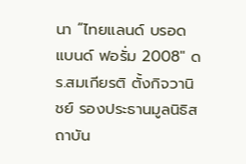นา “ไทยแลนด์ บรอดแบนด์ ฟอรั่ม 2008″ ดร.สมเกียรติ ตั้งกิจวานิชย์ รองประธานมูลนิธิสถาบัน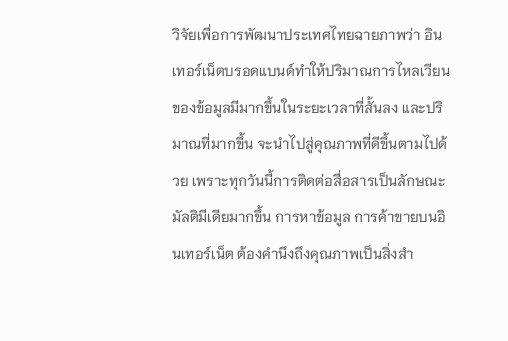วิจัยเพื่อการพัฒนาประเทศไทยฉายภาพว่า อินเทอร์เน็ตบรอดแบนด์ทำให้ปริมาณการไหลเวียนของข้อมูลมีมากขึ้นในระยะเวลาที่สั้นลง และปริมาณที่มากขึ้น จะนำไปสู่คุณภาพที่ดีขึ้นตามไปด้วย เพราะทุกวันนี้การติดต่อสื่อสารเป็นลักษณะมัลติมีเดียมากขึ้น การหาข้อมูล การค้าขายบนอินเทอร์เน็ต ต้องคำนึงถึงคุณภาพเป็นสิ่งสำ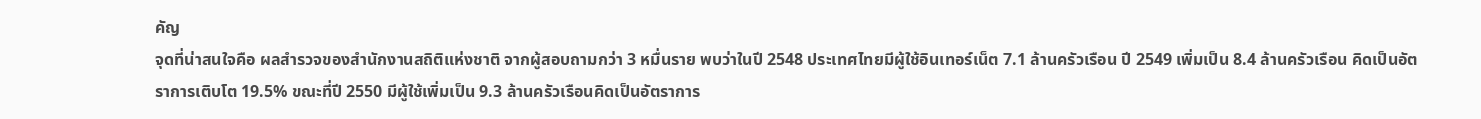คัญ
จุดที่น่าสนใจคือ ผลสำรวจของสำนักงานสถิติแห่งชาติ จากผู้สอบถามกว่า 3 หมื่นราย พบว่าในปี 2548 ประเทศไทยมีผู้ใช้อินเทอร์เน็ต 7.1 ล้านครัวเรือน ปี 2549 เพิ่มเป็น 8.4 ล้านครัวเรือน คิดเป็นอัตราการเติบโต 19.5% ขณะที่ปี 2550 มีผู้ใช้เพิ่มเป็น 9.3 ล้านครัวเรือนคิดเป็นอัตราการ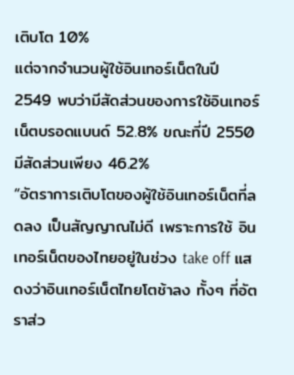เติบโต 10%
แต่จากจำนวนผู้ใช้อินเทอร์เน็ตในปี 2549 พบว่ามีสัดส่วนของการใช้อินเทอร์เน็ตบรอดแบนด์ 52.8% ขณะที่ปี 2550 มีสัดส่วนเพียง 46.2%
“อัตราการเติบโตของผู้ใช้อินเทอร์เน็ตที่ลดลง เป็นสัญญาณไม่ดี เพราะการใช้ อินเทอร์เน็ตของไทยอยู่ในช่วง take off แสดงว่าอินเทอร์เน็ตไทยโตช้าลง ทั้งๆ ที่อัตราส่ว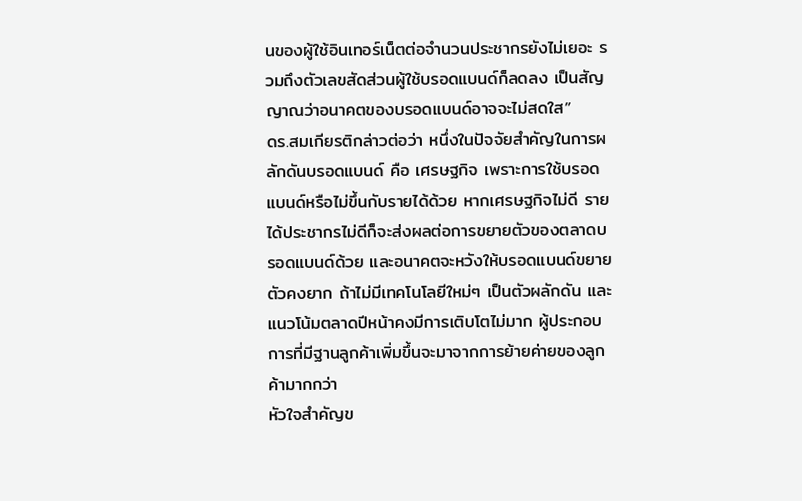นของผู้ใช้อินเทอร์เน็ตต่อจำนวนประชากรยังไม่เยอะ รวมถึงตัวเลขสัดส่วนผู้ใช้บรอดแบนด์ก็ลดลง เป็นสัญญาณว่าอนาคตของบรอดแบนด์อาจจะไม่สดใส”
ดร.สมเกียรติกล่าวต่อว่า หนึ่งในปัจจัยสำคัญในการผลักดันบรอดแบนด์ คือ เศรษฐกิจ เพราะการใช้บรอดแบนด์หรือไม่ขึ้นกับรายได้ด้วย หากเศรษฐกิจไม่ดี รายได้ประชากรไม่ดีก็จะส่งผลต่อการขยายตัวของตลาดบรอดแบนด์ด้วย และอนาคตจะหวังให้บรอดแบนด์ขยายตัวคงยาก ถ้าไม่มีเทคโนโลยีใหม่ๆ เป็นตัวผลักดัน และ แนวโน้มตลาดปีหน้าคงมีการเติบโตไม่มาก ผู้ประกอบการที่มีฐานลูกค้าเพิ่มขึ้นจะมาจากการย้ายค่ายของลูกค้ามากกว่า
หัวใจสำคัญข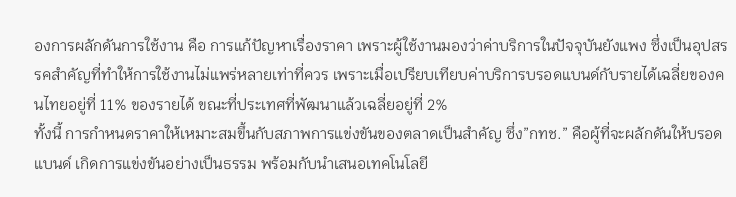องการผลักดันการใช้งาน คือ การแก้ปัญหาเรื่องราคา เพราะผู้ใช้งานมองว่าค่าบริการในปัจจุบันยังแพง ซึ่งเป็นอุปสรรคสำคัญที่ทำให้การใช้งานไม่แพร่หลายเท่าที่ควร เพราะเมื่อเปรียบเทียบค่าบริการบรอดแบนด์กับรายได้เฉลี่ยของคนไทยอยู่ที่ 11% ของรายได้ ขณะที่ประเทศที่พัฒนาแล้วเฉลี่ยอยู่ที่ 2%
ทั้งนี้ การกำหนดราคาให้เหมาะสมขึ้นกับสภาพการแข่งขันของตลาดเป็นสำคัญ ซึ่ง”กทช.” คือผู้ที่จะผลักดันให้บรอดแบนด์ เกิดการแข่งขันอย่างเป็นธรรม พร้อมกับนำเสนอเทคโนโลยี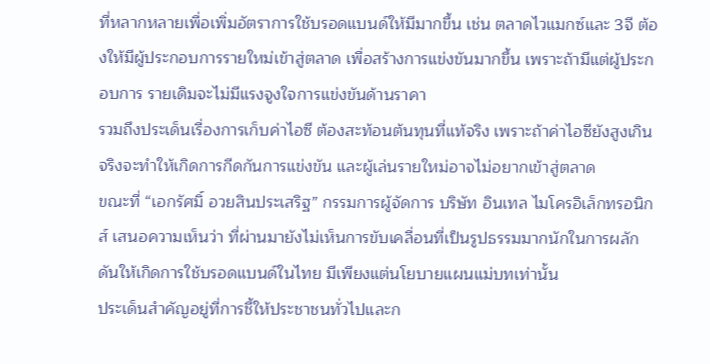ที่หลากหลายเพื่อเพิ่มอัตราการใช้บรอดแบนด์ให้มีมากขึ้น เช่น ตลาดไวแมกซ์และ 3จี ต้องให้มีผู้ประกอบการรายใหม่เข้าสู่ตลาด เพื่อสร้างการแข่งขันมากขึ้น เพราะถ้ามีแต่ผู้ประกอบการ รายเดิมจะไม่มีแรงจูงใจการแข่งขันด้านราคา
รวมถึงประเด็นเรื่องการเก็บค่าไอซี ต้องสะท้อนต้นทุนที่แท้จริง เพราะถ้าค่าไอซียังสูงเกินจริงจะทำให้เกิดการกีดกันการแข่งขัน และผู้เล่นรายใหม่อาจไม่อยากเข้าสู่ตลาด
ขณะที่ “เอกรัศมิ์ อวยสินประเสริฐ” กรรมการผู้จัดการ บริษัท อินเทล ไมโครอิเล็กทรอนิกส์ เสนอความเห็นว่า ที่ผ่านมายังไม่เห็นการขับเคลื่อนที่เป็นรูปธรรมมากนักในการผลักดันให้เกิดการใช้บรอดแบนด์ในไทย มีเพียงแต่นโยบายแผนแม่บทเท่านั้น
ประเด็นสำคัญอยู่ที่การชี้ให้ประชาชนทั่วไปและก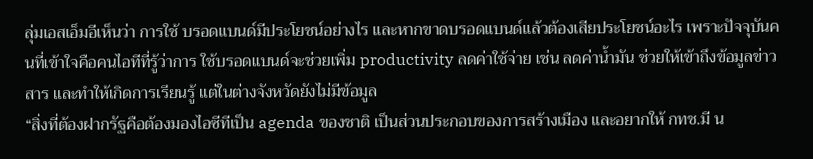ลุ่มเอสเอ็มอีเห็นว่า การใช้ บรอดแบนด์มีประโยชน์อย่างไร และหากขาดบรอดแบนด์แล้วต้องเสียประโยชน์อะไร เพราะปัจจุบันคนที่เข้าใจคือคนไอทีที่รู้ว่าการ ใช้บรอดแบนด์จะช่วยเพิ่ม productivity ลดค่าใช้จ่าย เช่น ลดค่าน้ำมัน ช่วยให้เข้าถึงข้อมูลข่าวสาร และทำให้เกิดการเรียนรู้ แต่ในต่างจังหวัดยังไม่มีข้อมูล
“สิ่งที่ต้องฝากรัฐคือต้องมองไอซีทีเป็น agenda ของชาติ เป็นส่วนประกอบของการสร้างเมือง และอยากให้ กทช.มี น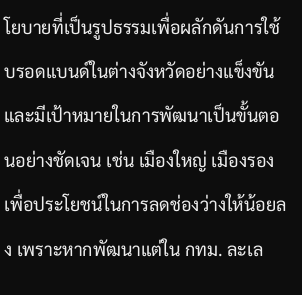โยบายที่เป็นรูปธรรมเพื่อผลักดันการใช้ บรอดแบนด์ในต่างจังหวัดอย่างแข็งขัน และมีเป้าหมายในการพัฒนาเป็นขั้นตอนอย่างชัดเจน เช่น เมืองใหญ่ เมืองรอง เพื่อประโยชน์ในการลดช่องว่างให้น้อยลง เพราะหากพัฒนาแต่ใน กทม. ละเล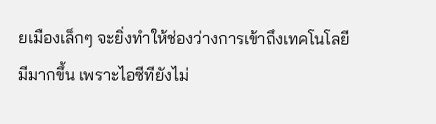ยเมืองเล็กๆ จะยิ่งทำให้ช่องว่างการเข้าถึงเทคโนโลยีมีมากขึ้น เพราะไอซีทียังไม่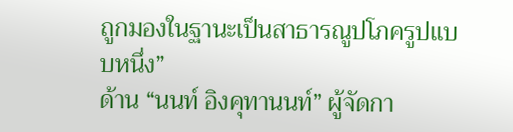ถูกมองในฐานะเป็นสาธารณูปโภครูปแบบหนึ่ง”
ด้าน “นนท์ อิงคุทานนท์” ผู้จัดกา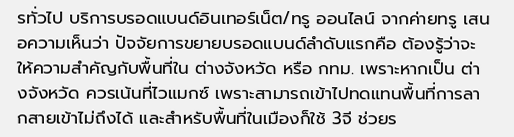รทั่วไป บริการบรอดแบนด์อินเทอร์เน็ต/ทรู ออนไลน์ จากค่ายทรู เสนอความเห็นว่า ปัจจัยการขยายบรอดแบนด์ลำดับแรกคือ ต้องรู้ว่าจะให้ความสำคัญกับพื้นที่ใน ต่างจังหวัด หรือ กทม. เพราะหากเป็น ต่างจังหวัด ควรเน้นที่ไวแมกซ์ เพราะสามารถเข้าไปทดแทนพื้นที่การลากสายเข้าไม่ถึงได้ และสำหรับพื้นที่ในเมืองก็ใช้ 3จี ช่วยร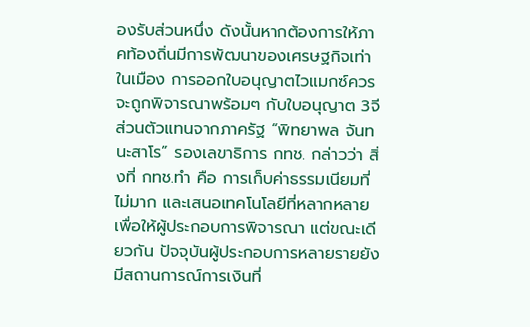องรับส่วนหนึ่ง ดังนั้นหากต้องการให้ภาคท้องถิ่นมีการพัฒนาของเศรษฐกิจเท่าในเมือง การออกใบอนุญาตไวแมกซ์ควรจะถูกพิจารณาพร้อมๆ กับใบอนุญาต 3จี
ส่วนตัวแทนจากภาครัฐ “พิทยาพล จันทนะสาโร” รองเลขาธิการ กทช. กล่าวว่า สิ่งที่ กทช.ทำ คือ การเก็บค่าธรรมเนียมที่ไม่มาก และเสนอเทคโนโลยีที่หลากหลายเพื่อให้ผู้ประกอบการพิจารณา แต่ขณะเดียวกัน ปัจจุบันผู้ประกอบการหลายรายยังมีสถานการณ์การเงินที่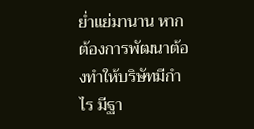ย่ำแย่มานาน หากต้องการพัฒนาต้องทำให้บริษัทมีกำไร มีฐา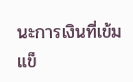นะการเงินที่เข้มแข็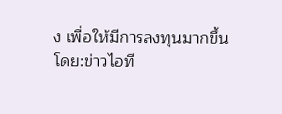ง เพื่อให้มีการลงทุนมากขึ้น
โดย:ข่าวไอที